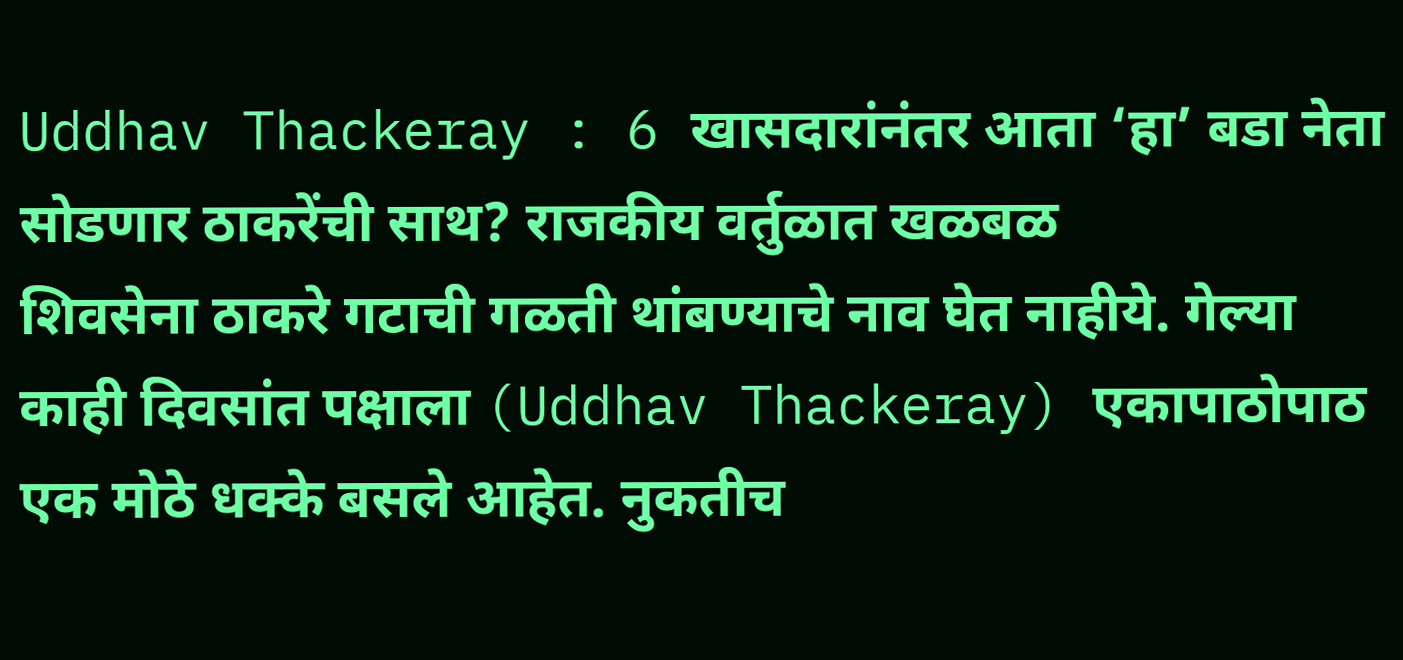Uddhav Thackeray : 6 खासदारांनंतर आता ‘हा’ बडा नेता सोडणार ठाकरेंची साथ? राजकीय वर्तुळात खळबळ
शिवसेना ठाकरे गटाची गळती थांबण्याचे नाव घेत नाहीये. गेल्या काही दिवसांत पक्षाला (Uddhav Thackeray) एकापाठोपाठ एक मोठे धक्के बसले आहेत. नुकतीच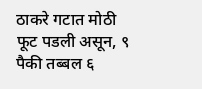ठाकरे गटात मोठी फूट पडली असून, ९ पैकी तब्बल ६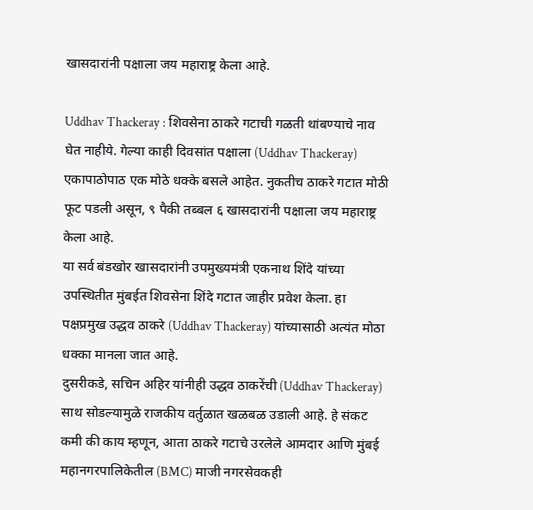खासदारांनी पक्षाला जय महाराष्ट्र केला आहे.

Uddhav Thackeray : शिवसेना ठाकरे गटाची गळती थांबण्याचे नाव घेत नाहीये. गेल्या काही दिवसांत पक्षाला (Uddhav Thackeray) एकापाठोपाठ एक मोठे धक्के बसले आहेत. नुकतीच ठाकरे गटात मोठी फूट पडली असून, ९ पैकी तब्बल ६ खासदारांनी पक्षाला जय महाराष्ट्र केला आहे.
या सर्व बंडखोर खासदारांनी उपमुख्यमंत्री एकनाथ शिंदे यांच्या उपस्थितीत मुंबईत शिवसेना शिंदे गटात जाहीर प्रवेश केला. हा पक्षप्रमुख उद्धव ठाकरे (Uddhav Thackeray) यांच्यासाठी अत्यंत मोठा धक्का मानला जात आहे.
दुसरीकडे, सचिन अहिर यांनीही उद्धव ठाकरेंची (Uddhav Thackeray) साथ सोडल्यामुळे राजकीय वर्तुळात खळबळ उडाली आहे. हे संकट कमी की काय म्हणून, आता ठाकरे गटाचे उरलेले आमदार आणि मुंबई महानगरपालिकेतील (BMC) माजी नगरसेवकही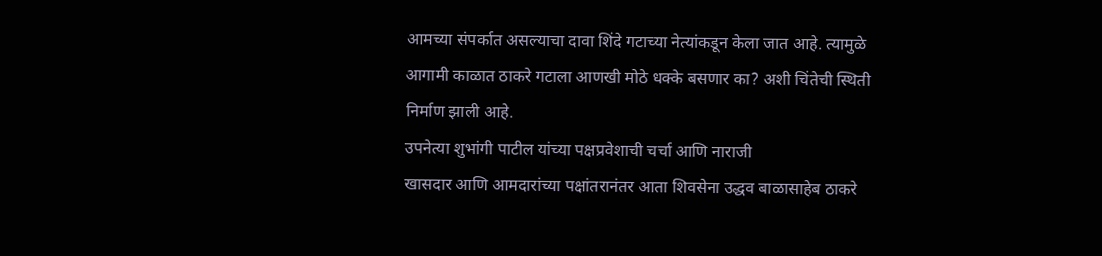आमच्या संपर्कात असल्याचा दावा शिंदे गटाच्या नेत्यांकडून केला जात आहे. त्यामुळे आगामी काळात ठाकरे गटाला आणखी मोठे धक्के बसणार का? अशी चिंतेची स्थिती निर्माण झाली आहे.
उपनेत्या शुभांगी पाटील यांच्या पक्षप्रवेशाची चर्चा आणि नाराजी
खासदार आणि आमदारांच्या पक्षांतरानंतर आता शिवसेना उद्धव बाळासाहेब ठाकरे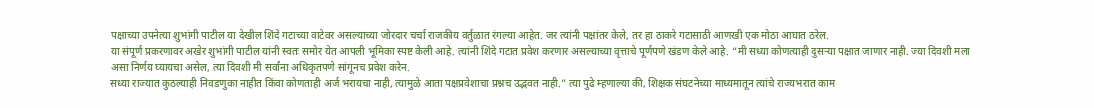पक्षाच्या उपनेत्या शुभांगी पाटील या देखील शिंदे गटाच्या वाटेवर असल्याच्या जोरदार चर्चा राजकीय वर्तुळात रंगल्या आहेत. जर त्यांनी पक्षांतर केले, तर हा ठाकरे गटासाठी आणखी एक मोठा आघात ठरेल.
या संपूर्ण प्रकरणावर अखेर शुभांगी पाटील यांनी स्वतः समोर येत आपली भूमिका स्पष्ट केली आहे. त्यांनी शिंदे गटात प्रवेश करणार असल्याच्या वृत्ताचे पूर्णपणे खंडण केले आहे. “मी सध्या कोणत्याही दुसऱ्या पक्षात जाणार नाही. ज्या दिवशी मला असा निर्णय घ्यायचा असेल, त्या दिवशी मी सर्वांना अधिकृतपणे सांगूनच प्रवेश करेन.
सध्या राज्यात कुठल्याही निवडणुका नाहीत किंवा कोणताही अर्ज भरायचा नाही, त्यामुळे आता पक्षप्रवेशाचा प्रश्नच उद्भवत नाही.” त्या पुढे म्हणाल्या की, शिक्षक संघटनेच्या माध्यमातून त्यांचे राज्यभरात काम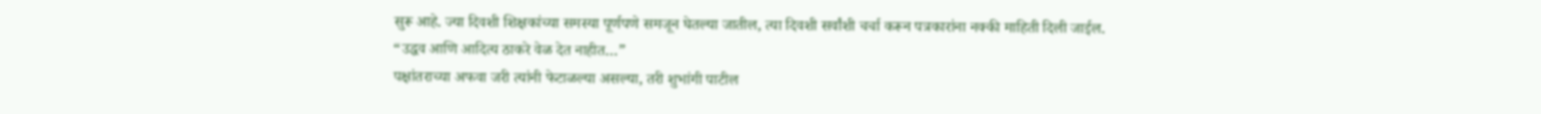सुरू आहे. ज्या दिवशी शिक्षकांच्या समस्या पूर्णपणे समजून घेतल्या जातील, त्या दिवशी सर्वांशी चर्चा करून पत्रकारांना नक्की माहिती दिली जाईल.
“उद्धव आणि आदित्य ठाकरे वेळ देत नाहीत…”
पक्षांतराच्या अफवा जरी त्यांनी फेटाळल्या असल्या, तरी शुभांगी पाटील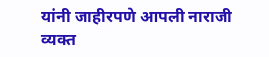यांनी जाहीरपणे आपली नाराजी व्यक्त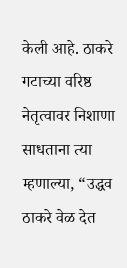केली आहे. ठाकरे गटाच्या वरिष्ठ नेतृत्वावर निशाणा साधताना त्या म्हणाल्या, “उद्धव ठाकरे वेळ देत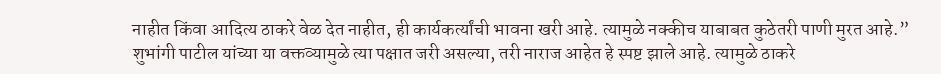नाहीत किंवा आदित्य ठाकरे वेळ देत नाहीत, ही कार्यकर्त्यांची भावना खरी आहे. त्यामुळे नक्कीच याबाबत कुठेतरी पाणी मुरत आहे.”
शुभांगी पाटील यांच्या या वक्तव्यामुळे त्या पक्षात जरी असल्या, तरी नाराज आहेत हे स्पष्ट झाले आहे. त्यामुळे ठाकरे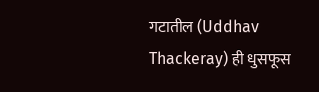गटातील (Uddhav Thackeray) ही धुसफूस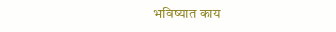भविष्यात काय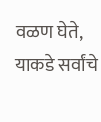वळण घेते, याकडे सर्वांचे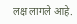लक्ष लागले आहे.